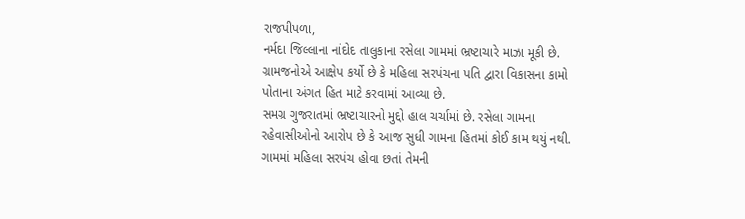રાજપીપળા,
નર્મદા જિલ્લાના નાંદોદ તાલુકાના રસેલા ગામમાં ભ્રષ્ટાચારે માઝા મૂકી છે. ગ્રામજનોએ આક્ષેપ કર્યો છે કે મહિલા સરપંચના પતિ દ્વારા વિકાસના કામો પોતાના અંગત હિત માટે કરવામાં આવ્યા છે.
સમગ્ર ગુજરાતમાં ભ્રષ્ટાચારનો મુદ્દો હાલ ચર્ચામાં છે. રસેલા ગામના રહેવાસીઓનો આરોપ છે કે આજ સુધી ગામના હિતમાં કોઈ કામ થયું નથી. ગામમાં મહિલા સરપંચ હોવા છતાં તેમની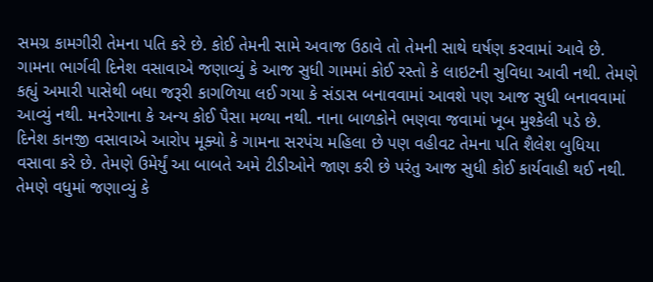સમગ્ર કામગીરી તેમના પતિ કરે છે. કોઈ તેમની સામે અવાજ ઉઠાવે તો તેમની સાથે ઘર્ષણ કરવામાં આવે છે.
ગામના ભાર્ગવી દિનેશ વસાવાએ જણાવ્યું કે આજ સુધી ગામમાં કોઈ રસ્તો કે લાઇટની સુવિધા આવી નથી. તેમણે કહ્યું અમારી પાસેથી બધા જરૂરી કાગળિયા લઈ ગયા કે સંડાસ બનાવવામાં આવશે પણ આજ સુધી બનાવવામાં આવ્યું નથી. મનરેગાના કે અન્ય કોઈ પૈસા મળ્યા નથી. નાના બાળકોને ભણવા જવામાં ખૂબ મુશ્કેલી પડે છે.
દિનેશ કાનજી વસાવાએ આરોપ મૂક્યો કે ગામના સરપંચ મહિલા છે પણ વહીવટ તેમના પતિ શૈલેશ બુધિયા વસાવા કરે છે. તેમણે ઉમેર્યું આ બાબતે અમે ટીડીઓને જાણ કરી છે પરંતુ આજ સુધી કોઈ કાર્યવાહી થઈ નથી. તેમણે વધુમાં જણાવ્યું કે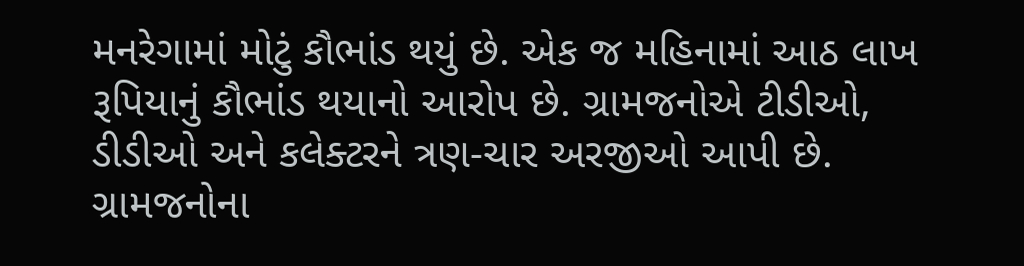મનરેગામાં મોટું કૌભાંડ થયું છે. એક જ મહિનામાં આઠ લાખ રૂપિયાનું કૌભાંડ થયાનો આરોપ છે. ગ્રામજનોએ ટીડીઓ, ડીડીઓ અને કલેક્ટરને ત્રણ-ચાર અરજીઓ આપી છે.
ગ્રામજનોના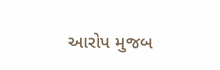આરોપ મુજબ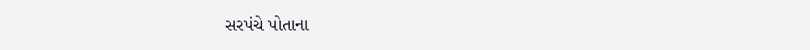સરપંચે પોતાના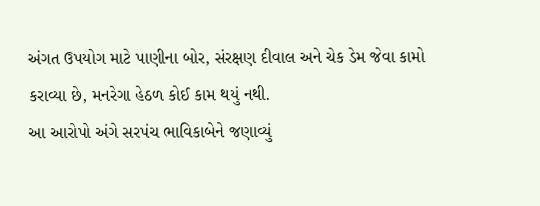અંગત ઉપયોગ માટે પાણીના બોર, સંરક્ષણ દીવાલ અને ચેક ડેમ જેવા કામો કરાવ્યા છે, મનરેગા હેઠળ કોઈ કામ થયું નથી.
આ આરોપો અંગે સરપંચ ભાવિકાબેને જણાવ્યું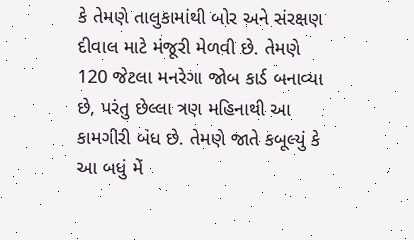કે તેમણે તાલુકામાંથી બોર અને સંરક્ષણ દીવાલ માટે મંજૂરી મેળવી છે. તેમણે 120 જેટલા મનરેગા જોબ કાર્ડ બનાવ્યા છે, પરંતુ છેલ્લા ત્રણ મહિનાથી આ કામગીરી બંધ છે. તેમણે જાતે કબૂલ્યું કે આ બધું મેં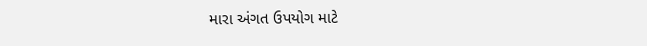મારા અંગત ઉપયોગ માટે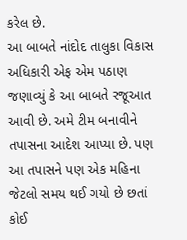કરેલ છે.
આ બાબતે નાંદોદ તાલુકા વિકાસ અધિકારી એફ એમ પઠાણ જણાવ્યું કે આ બાબતે રજૂઆત આવી છે. અમે ટીમ બનાવીને તપાસના આદેશ આપ્યા છે. પણ આ તપાસને પણ એક મહિના જેટલો સમય થઈ ગયો છે છતાં કોઈ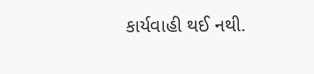કાર્યવાહી થઈ નથી.